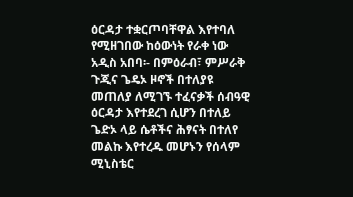ዕርዳታ ተቋርጦባቸዋል እየተባለ የሚዘገበው ከዕውነት የራቀ ነው
አዲስ አበባ፡- በምዕራብ፣ ምሥራቅ ጉጂና ጌዴኦ ዞኖች በተለያዩ መጠለያ ለሚገኙ ተፈናቃች ሰብዓዊ ዕርዳታ እየተደረገ ሲሆን በተለይ ጌድኦ ላይ ሴቶችና ሕፃናት በተለየ መልኩ እየተረዱ መሆኑን የሰላም ሚኒስቴር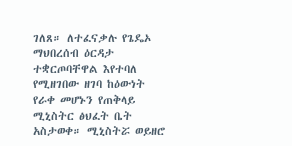ገለጸ። ለተፈናቃሉ የጌዴኦ ማህበረሰብ ዕርዳታ ተቋርጦባቸዋል እየተባለ የሚዘገበው ዘገባ ከዕውነት የራቀ መሆኑን የጠቅላይ ሚኒስትር ፅህፈት ቤት አስታወቀ። ሚኒስትሯ ወይዘሮ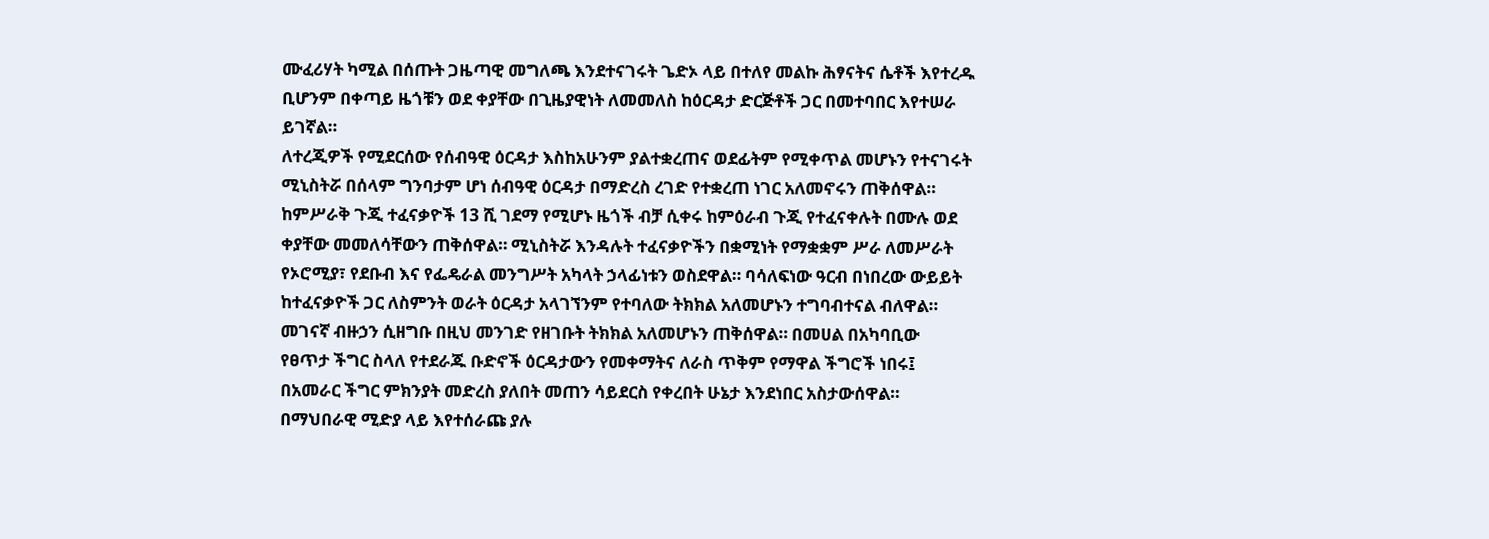ሙፈሪሃት ካሚል በሰጡት ጋዜጣዊ መግለጫ እንደተናገሩት ጌድኦ ላይ በተለየ መልኩ ሕፃናትና ሴቶች እየተረዱ ቢሆንም በቀጣይ ዜጎቹን ወደ ቀያቸው በጊዜያዊነት ለመመለስ ከዕርዳታ ድርጅቶች ጋር በመተባበር እየተሠራ ይገኛል።
ለተረጂዎች የሚደርሰው የሰብዓዊ ዕርዳታ እስከአሁንም ያልተቋረጠና ወደፊትም የሚቀጥል መሆኑን የተናገሩት ሚኒስትሯ በሰላም ግንባታም ሆነ ሰብዓዊ ዕርዳታ በማድረስ ረገድ የተቋረጠ ነገር አለመኖሩን ጠቅሰዋል። ከምሥራቅ ጉጂ ተፈናቃዮች 13 ሺ ገደማ የሚሆኑ ዜጎች ብቻ ሲቀሩ ከምዕራብ ጉጂ የተፈናቀሉት በሙሉ ወደ ቀያቸው መመለሳቸውን ጠቅሰዋል። ሚኒስትሯ እንዳሉት ተፈናቃዮችን በቋሚነት የማቋቋም ሥራ ለመሥራት የኦሮሚያ፣ የደቡብ እና የፌዴራል መንግሥት አካላት ኃላፊነቱን ወስደዋል። ባሳለፍነው ዓርብ በነበረው ውይይት ከተፈናቃዮች ጋር ለስምንት ወራት ዕርዳታ አላገኘንም የተባለው ትክክል አለመሆኑን ተግባብተናል ብለዋል። መገናኛ ብዙኃን ሲዘግቡ በዚህ መንገድ የዘገቡት ትክክል አለመሆኑን ጠቅሰዋል። በመሀል በአካባቢው
የፀጥታ ችግር ስላለ የተደራጁ ቡድኖች ዕርዳታውን የመቀማትና ለራስ ጥቅም የማዋል ችግሮች ነበሩ፤ በአመራር ችግር ምክንያት መድረስ ያለበት መጠን ሳይደርስ የቀረበት ሁኔታ እንደነበር አስታውሰዋል። በማህበራዊ ሚድያ ላይ እየተሰራጩ ያሉ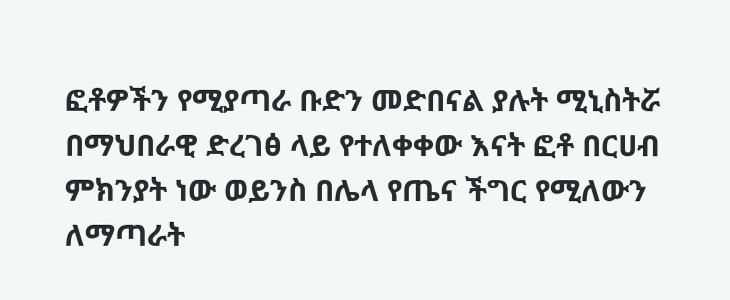ፎቶዎችን የሚያጣራ ቡድን መድበናል ያሉት ሚኒስትሯ በማህበራዊ ድረገፅ ላይ የተለቀቀው እናት ፎቶ በርሀብ ምክንያት ነው ወይንስ በሌላ የጤና ችግር የሚለውን ለማጣራት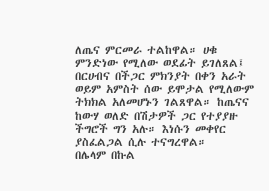ለጤና ምርመራ ተልከዋል። ሀቁ ምንድነው የሚለው ወደፊት ይገለጸል፤ በርሀብና በችጋር ምክንያት በቀን አራት ወይም አምስት ሰው ይሞታል የሚለውም ትክክል አለመሆኑን ገልጸዋል። ከጤናና ከውሃ ወለድ በሽታዎች ጋር የተያያዙ ችግሮች ግን አሉ። እነሱን መቀየር ያስፈልጋል ሲሉ ተናግረዋል።
በሌላም በኩል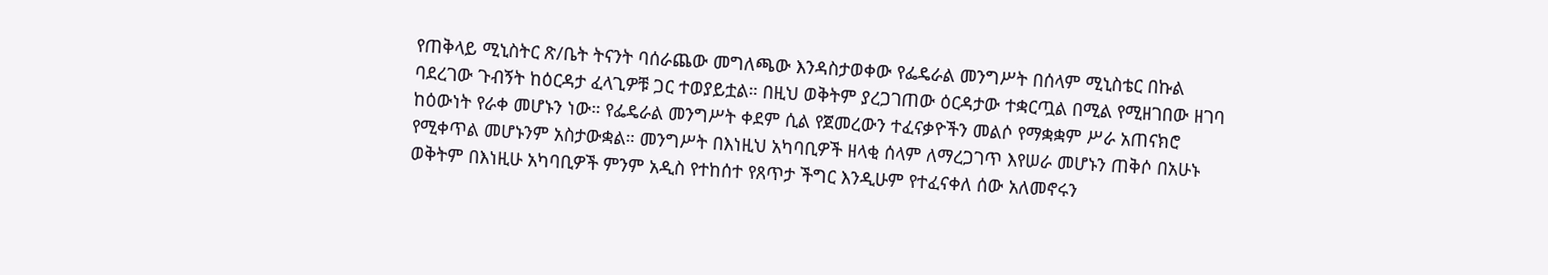የጠቅላይ ሚኒስትር ጽ/ቤት ትናንት ባሰራጨው መግለጫው እንዳስታወቀው የፌዴራል መንግሥት በሰላም ሚኒስቴር በኩል ባደረገው ጉብኝት ከዕርዳታ ፈላጊዎቹ ጋር ተወያይቷል። በዚህ ወቅትም ያረጋገጠው ዕርዳታው ተቋርጧል በሚል የሚዘገበው ዘገባ ከዕውነት የራቀ መሆኑን ነው። የፌዴራል መንግሥት ቀደም ሲል የጀመረውን ተፈናቃዮችን መልሶ የማቋቋም ሥራ አጠናክሮ የሚቀጥል መሆኑንም አስታውቋል። መንግሥት በእነዚህ አካባቢዎች ዘላቂ ሰላም ለማረጋገጥ እየሠራ መሆኑን ጠቅሶ በአሁኑ ወቅትም በእነዚሁ አካባቢዎች ምንም አዲስ የተከሰተ የጸጥታ ችግር እንዲሁም የተፈናቀለ ሰው አለመኖሩን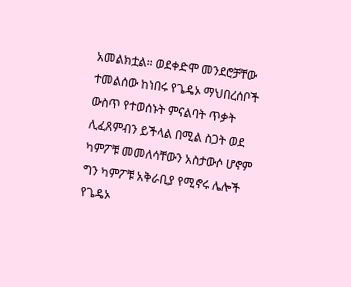አመልክቷል። ወደቀድሞ መንደሮቻቸው ተመልሰው ከነበሩ የጌዴኦ ማህበረሰቦች ውስጥ የተወሰኑት ምናልባት ጥቃት ሊፈጸምብን ይችላል በሚል ስጋት ወደ ካምፖቹ መመለሳቸውን አስታውሶ ሆኖም ግን ካምፖቹ አቅራቢያ የሚኖሩ ሌሎች የጌዴኦ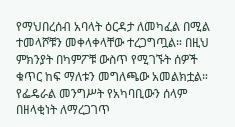የማህበረሰብ አባላት ዕርዳታ ለመካፈል በሚል ተመላሾቹን መቀላቀላቸው ተረጋግጧል። በዚህ ምክንያት በካምፖቹ ውስጥ የሚገኙት ሰዎች ቁጥር ከፍ ማለቱን መግለጫው አመልክቷል።
የፌዴራል መንግሥት የአካባቢውን ሰላም በዘላቂነት ለማረጋገጥ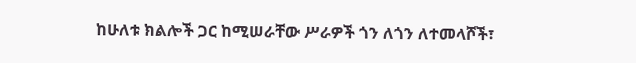ከሁለቱ ክልሎች ጋር ከሚሠራቸው ሥራዎች ጎን ለጎን ለተመላሾች፣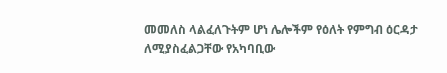መመለስ ላልፈለጉትም ሆነ ሌሎችም የዕለት የምግብ ዕርዳታ ለሚያስፈልጋቸው የአካባቢው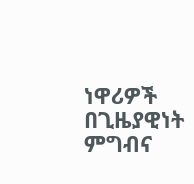ነዋሪዎች በጊዜያዊነት ምግብና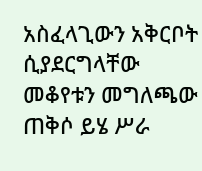አስፈላጊውን አቅርቦት ሲያደርግላቸው መቆየቱን መግለጫው ጠቅሶ ይሄ ሥራ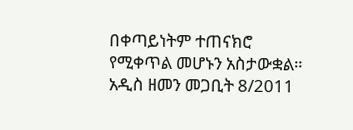በቀጣይነትም ተጠናክሮ የሚቀጥል መሆኑን አስታውቋል።
አዲስ ዘመን መጋቢት 8/2011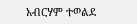አብርሃም ተወልደ